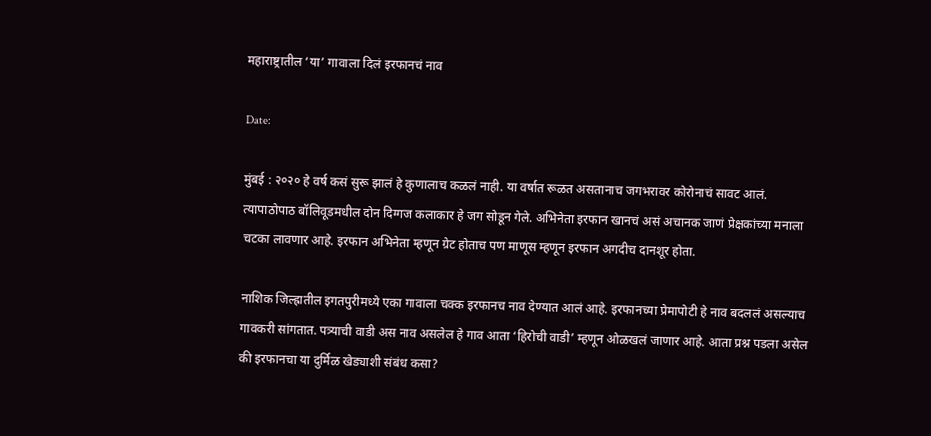महाराष्ट्रातील ‘या’ गावाला दिलं इरफानचं नाव

Date:

मुंबई : २०२० हे वर्ष कसं सुरू झालं हे कुणालाच कळलं नाही. या वर्षात रूळत असतानाच जगभरावर कोरोनाचं सावट आलं. त्यापाठोपाठ बॉलिवूडमधील दोन दिग्गज कलाकार हे जग सोडून गेले. अभिनेता इरफान खानचं असं अचानक जाणं प्रेक्षकांच्या मनाला चटका लावणार आहे. इरफान अभिनेता म्हणून ग्रेट होताच पण माणूस म्हणून इरफान अगदीच दानशूर होता.

नाशिक जिल्ह्रातील इगतपुरीमध्ये एका गावाला चक्क इरफानच नाव देण्यात आलं आहे. इरफानच्या प्रेमापोटी हे नाव बदललं असल्याच गावकरी सांगतात. पत्र्याची वाडी अस नाव असलेल हे गाव आता ‘हिरोची वाडी’ म्हणून ओळखलं जाणार आहे. आता प्रश्न पडला असेल की इरफानचा या दुर्मिळ खेड्याशी संबंध कसा?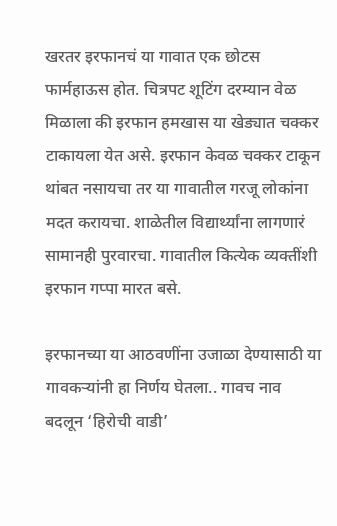खरतर इरफानचं या गावात एक छोटस फार्महाऊस होत. चित्रपट शूटिंग दरम्यान वेळ मिळाला की इरफान हमखास या खेड्यात चक्कर टाकायला येत असे. इरफान केवळ चक्कर टाकून थांबत नसायचा तर या गावातील गरजू लोकांना मदत करायचा. शाळेतील विद्यार्थ्यांना लागणारं सामानही पुरवारचा. गावातील कित्येक व्यक्तींशी इरफान गप्पा मारत बसे.

इरफानच्या या आठवणींना उजाळा देण्यासाठी या गावकऱ्यांनी हा निर्णय घेतला.. गावच नाव बदलून ‘हिरोची वाडी’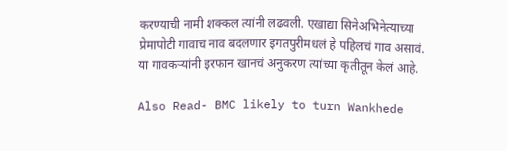करण्याची नामी शक्कल त्यांनी लढवली. एखाद्या सिनेअभिनेत्याच्या प्रेमापोटी गावाच नाव बदलणार इगतपुरीमधलं हे पहिलचं गाव असावं. या गावकऱ्यांनी इरफान खानचं अनुकरण त्यांच्या कृतीतून केलं आहे.

Also Read- BMC likely to turn Wankhede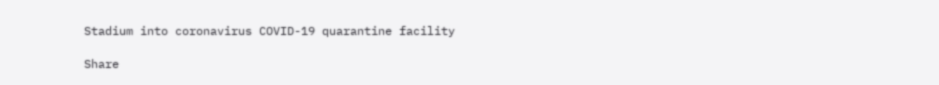Stadium into coronavirus COVID-19 quarantine facility

Share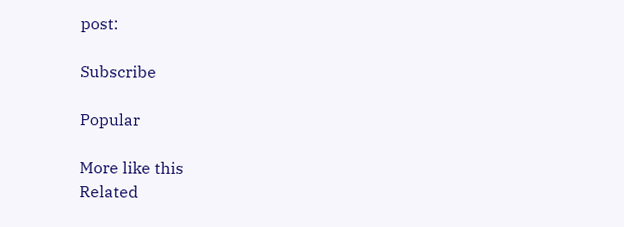post:

Subscribe

Popular

More like this
Related